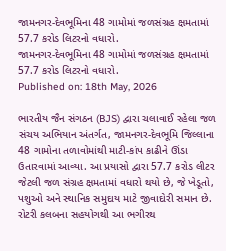જામનગર-દેવભૂમિના 48 ગામોમાં જળસંગ્રહ ક્ષમતામાં 57.7 કરોડ લિટરનો વધારો.
જામનગર-દેવભૂમિના 48 ગામોમાં જળસંગ્રહ ક્ષમતામાં 57.7 કરોડ લિટરનો વધારો.
Published on: 18th May, 2026

ભારતીય જૈન સંગઠન (BJS) દ્વારા ચલાવાઈ રહેલા જળ સંચય અભિયાન અંતર્ગત, જામનગર-દેવભૂમિ જિલ્લાના 48 ગામોના તળાવોમાંથી માટી-કાંપ કાઢીને ઊંડા ઉતારવામાં આવ્યા. આ પ્રયાસો દ્વારા 57.7 કરોડ લીટર જેટલી જળ સંગ્રહ ક્ષમતામાં વધારો થયો છે, જે ખેડૂતો, પશુઓ અને સ્થાનિક સમુદાય માટે જીવાદોરી સમાન છે. રોટરી કલબના સહયોગથી આ ભગીરથ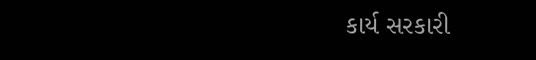કાર્ય સરકારી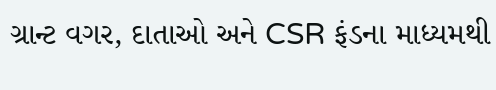ગ્રાન્ટ વગર, દાતાઓ અને CSR ફંડના માધ્યમથી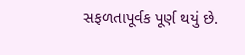સફળતાપૂર્વક પૂર્ણ થયું છે.